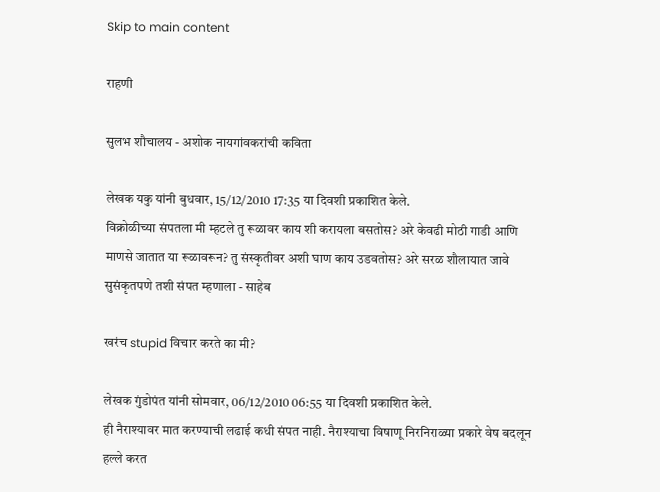Skip to main content

राहणी

सुलभ शौचालय - अशोक नायगांवकरांची कविता

लेखक यकु यांनी बुधवार, 15/12/2010 17:35 या दिवशी प्रकाशित केले.
विक्रोळीच्या संपतला मी म्हटले तु रूळावर काय शी करायला बसतोस? अरे केवढी मोठी गाडी आणि माणसे जातात या रूळावरून? तु संस्कृतीवर अशी घाण काय उडवतोस? अरे सरळ शौलायात जावे सुसंकृतपणे तशी संपत म्हणाला - साहेब

खरंच stupid विचार करते का मी?

लेखक गुंडोपंत यांनी सोमवार, 06/12/2010 06:55 या दिवशी प्रकाशित केले.
ही नैराश्यावर मात करण्याची लढाई कधी संपत नाही. नैराश्याचा विषाणू निरनिराळ्या प्रकारे वेष बदलून हल्ले करत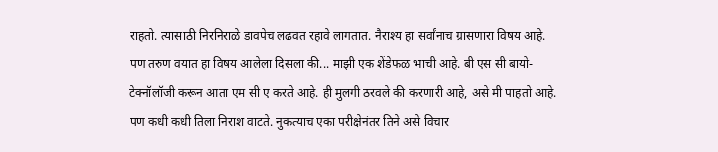राहतो. त्यासाठी निरनिराळे डावपेच लढवत रहावे लागतात. नैराश्य हा सर्वांनाच ग्रासणारा विषय आहे. पण तरुण वयात हा विषय आलेला दिसला की... माझी एक शेंडेफळ भाची आहे. बी एस सी बायो-टेक्नॉलॉजी करून आता एम सी ए करते आहे. ही मुलगी ठरवले की करणारी आहे, असे मी पाहतो आहे. पण कधी कधी तिला निराश वाटते. नुकत्याच एका परीक्षेनंतर तिने असे विचार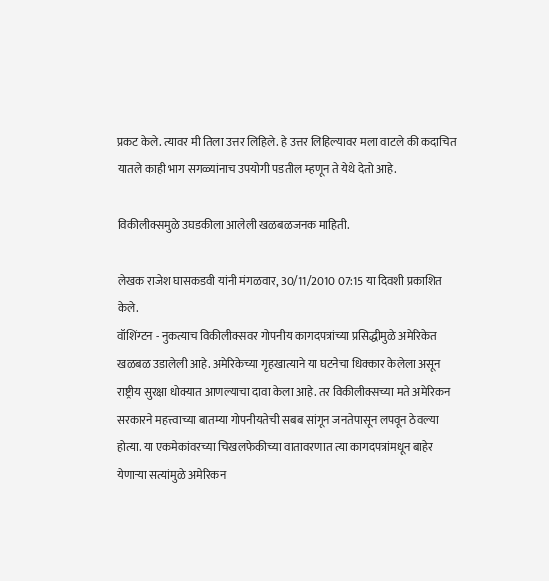प्रकट केले. त्यावर मी तिला उत्तर लिहिले. हे उत्तर लिहिल्यावर मला वाटले की कदाचित यातले काही भाग सगळ्यांनाच उपयोगी पडतील म्हणून ते येथे देतो आहे.

विकीलीक्समुळे उघडकीला आलेली खळबळजनक माहिती.

लेखक राजेश घासकडवी यांनी मंगळवार, 30/11/2010 07:15 या दिवशी प्रकाशित केले.
वॉशिंग्टन - नुकत्याच विकीलीक्सवर गोपनीय कागदपत्रांच्या प्रसिद्धीमुळे अमेरिकेत खळबळ उडालेली आहे. अमेरिकेच्या गृहखात्याने या घटनेचा धिक्कार केलेला असून राष्ट्रीय सुरक्षा धोक्यात आणल्याचा दावा केला आहे. तर विकीलीक्सच्या मते अमेरिकन सरकारने महत्त्वाच्या बातम्या गोपनीयतेची सबब सांगून जनतेपासून लपवून ठेवल्या होत्या. या एकमेकांवरच्या चिखलफेकीच्या वातावरणात त्या कागदपत्रांमधून बाहेर येणाऱ्या सत्यांमुळे अमेरिकन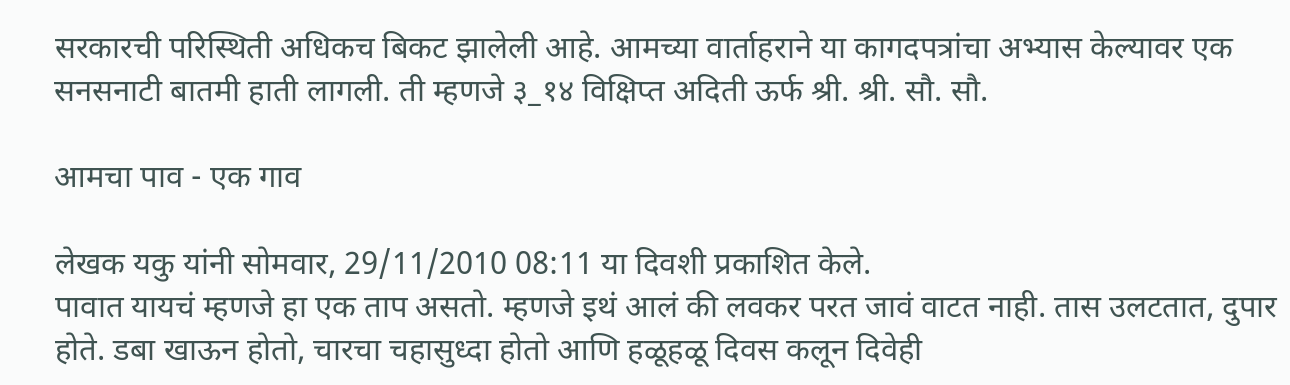सरकारची परिस्थिती अधिकच बिकट झालेली आहे. आमच्या वार्ताहराने या कागदपत्रांचा अभ्यास केल्यावर एक सनसनाटी बातमी हाती लागली. ती म्हणजे ३_१४ विक्षिप्त अदिती ऊर्फ श्री. श्री. सौ. सौ.

आमचा पाव - एक गाव

लेखक यकु यांनी सोमवार, 29/11/2010 08:11 या दिवशी प्रकाशित केले.
पावात यायचं म्हणजे हा एक ताप असतो. म्हणजे इथं आलं की लवकर परत जावं वाटत नाही. तास उलटतात, दुपार होते. डबा खाऊन होतो, चारचा चहासुध्दा होतो आणि हळूहळू दिवस कलून दिवेही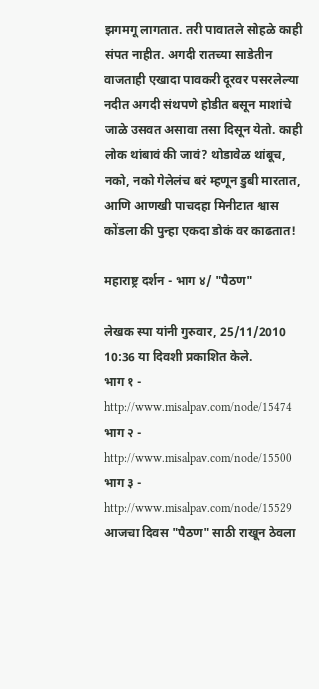झगमगू लागतात. तरी पावातले सोहळे काही संपत नाहीत. अगदी रातच्या साडेतीन वाजताही एखादा पावकरी दूरवर पसरलेल्या नदीत अगदी संथपणे होडीत बसून माशांचे जाळे उसवत असावा तसा दिसून येतो. काही लोक थांबावं की जावं? थोडावेळ थांबूच, नको, नको गेलेलंच बरं म्हणून डुबी मारतात, आणि आणखी पाचदहा मिनीटात श्वास कोंडला की पुन्हा एकदा डोकं वर काढतात!

महाराष्ट्र दर्शन - भाग ४/ "पैठण"

लेखक स्पा यांनी गुरुवार, 25/11/2010 10:36 या दिवशी प्रकाशित केले.
भाग १ - http://www.misalpav.com/node/15474 भाग २ - http://www.misalpav.com/node/15500 भाग ३ - http://www.misalpav.com/node/15529 आजचा दिवस "पैठण" साठी राखून ठेवला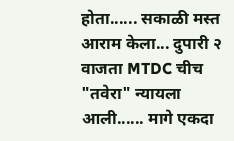होता...... सकाळी मस्त आराम केला... दुपारी २ वाजता MTDC चीच "तवेरा" न्यायला आली...... मागे एकदा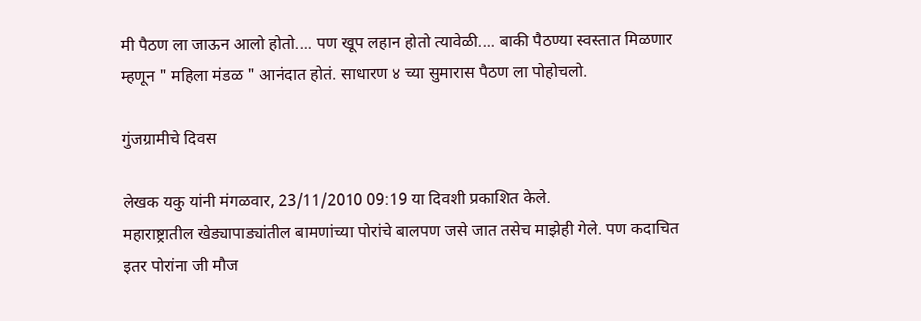मी पैठण ला जाऊन आलो होतो.... पण खूप लहान होतो त्यावेळी.... बाकी पैठण्या स्वस्तात मिळणार म्हणून " महिला मंडळ " आनंदात होतं. साधारण ४ च्या सुमारास पैठण ला पोहोचलो.

गुंजग्रामीचे दिवस

लेखक यकु यांनी मंगळवार, 23/11/2010 09:19 या दिवशी प्रकाशित केले.
महाराष्ट्रातील खेड्यापाड्यांतील बामणांच्या पोरांचे बालपण जसे जात तसेच माझेही गेले. पण कदाचित इतर पोरांना जी मौज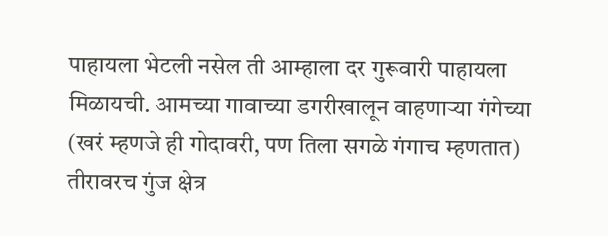पाहायला भेटली नसेल ती आम्हाला दर गुरूवारी पाहायला मिळायची. आमच्या गावाच्या डगरीखालून वाहणार्‍या गंगेच्या (खरं म्हणजे ही गोदावरी, पण तिला सगळे गंगाच म्हणतात) तीरावरच गुंज क्षेत्र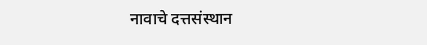नावाचे दत्तसंस्थान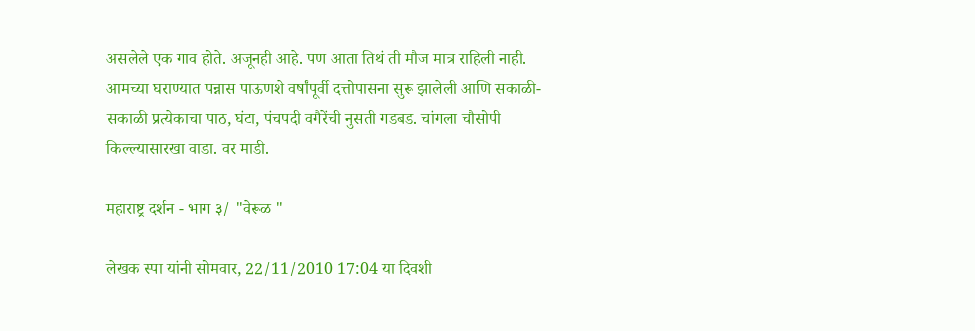असलेले एक गाव होते. अजूनही आहे. पण आता तिथं ती मौज मात्र राहिली नाही. आमच्या घराण्यात पन्नास पाऊणशे वर्षांपूर्वी दत्तोपासना सुरू झालेली आणि सकाळी-सकाळी प्रत्येकाचा पाठ, घंटा, पंचपदी वगैरेंची नुसती गडबड. चांगला चौसोपी किल्ल्यासारखा वाडा. वर माडी.

महाराष्ट्र दर्शन - भाग ३/ "वेरूळ "

लेखक स्पा यांनी सोमवार, 22/11/2010 17:04 या दिवशी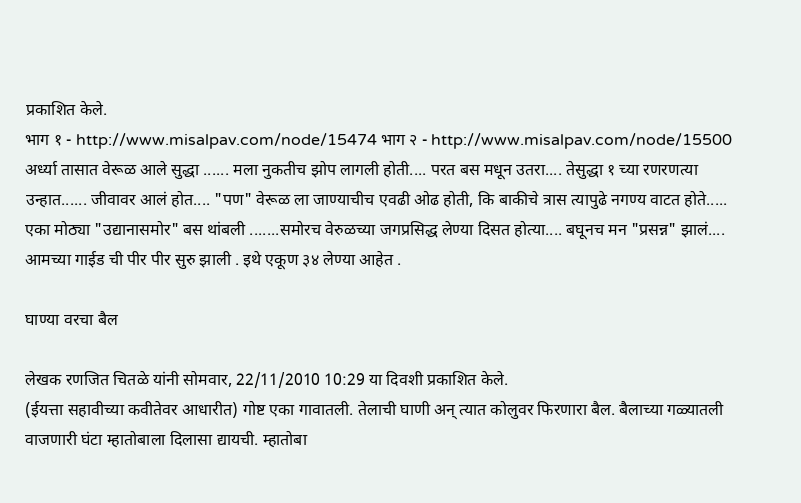प्रकाशित केले.
भाग १ - http://www.misalpav.com/node/15474 भाग २ - http://www.misalpav.com/node/15500 अर्ध्या तासात वेरूळ आले सुद्धा ...... मला नुकतीच झोप लागली होती.... परत बस मधून उतरा.... तेसुद्धा १ च्या रणरणत्या उन्हात...... जीवावर आलं होत.... "पण" वेरूळ ला जाण्याचीच एवढी ओढ होती, कि बाकीचे त्रास त्यापुढे नगण्य वाटत होते..... एका मोठ्या "उद्यानासमोर" बस थांबली .......समोरच वेरुळच्या जगप्रसिद्ध लेण्या दिसत होत्या.... बघूनच मन "प्रसन्न" झालं.... आमच्या गाईड ची पीर पीर सुरु झाली . इथे एकूण ३४ लेण्या आहेत .

घाण्या वरचा बैल

लेखक रणजित चितळे यांनी सोमवार, 22/11/2010 10:29 या दिवशी प्रकाशित केले.
(ईयत्ता सहावीच्या कवीतेवर आधारीत) गोष्ट एका गावातली. तेलाची घाणी अन् त्यात कोलुवर फिरणारा बैल. बैलाच्या गळ्यातली वाजणारी घंटा म्हातोबाला दिलासा द्यायची. म्हातोबा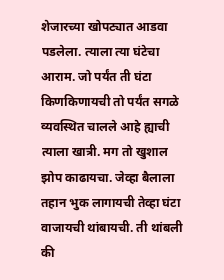शेजारच्या खोपट्यात आडवा पडलेला. त्याला त्या घंटेचा आराम. जो पर्यंत ती घंटा किणकिणायची तो पर्यंत सगळे व्यवस्थित चालले आहे ह्याची त्याला खात्री. मग तो खुशाल झोप काढायचा. जेव्हा बैलाला तहान भुक लागायची तेव्हा घंटा वाजायची थांबायची. ती थांबली की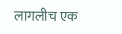लागलीच एक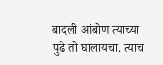बादली आंबोण त्याच्या पुढे तो घालायचा. त्याच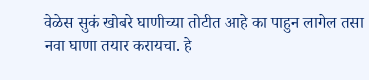वेळेस सुकं खोबरे घाणीच्या तोटीत आहे का पाहुन लागेल तसा नवा घाणा तयार करायचा. हे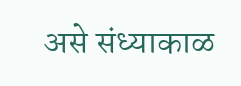असे संध्याकाळ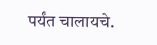पर्यंत चालायचे.